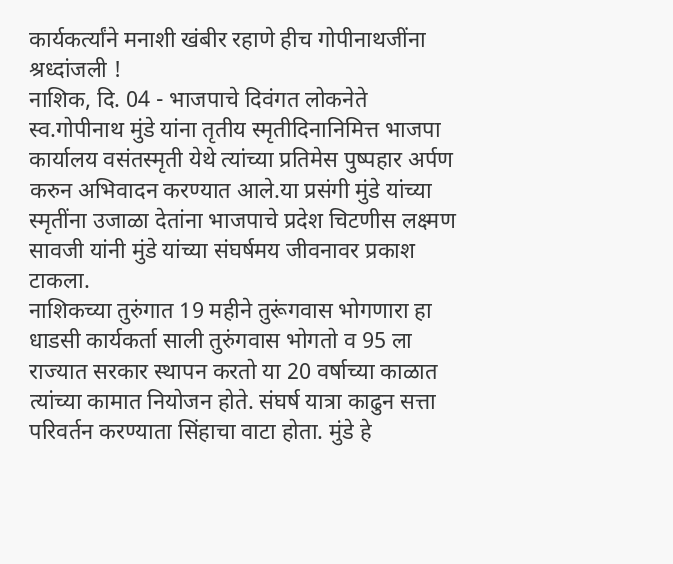कार्यकर्त्यांने मनाशी खंबीर रहाणे हीच गोपीनाथजींना श्रध्दांजली !
नाशिक, दि. 04 - भाजपाचे दिवंगत लोकनेते स्व.गोपीनाथ मुंडे यांना तृतीय स्मृतीदिनानिमित्त भाजपा कार्यालय वसंतस्मृती येथे त्यांच्या प्रतिमेस पुष्पहार अर्पण करुन अभिवादन करण्यात आले.या प्रसंगी मुंडे यांच्या स्मृतींना उजाळा देतांना भाजपाचे प्रदेश चिटणीस लक्ष्मण सावजी यांनी मुंडे यांच्या संघर्षमय जीवनावर प्रकाश टाकला.
नाशिकच्या तुरुंगात 19 महीने तुरूंगवास भोगणारा हा धाडसी कार्यकर्ता साली तुरुंगवास भोगतो व 95 ला राज्यात सरकार स्थापन करतो या 20 वर्षाच्या काळात त्यांच्या कामात नियोजन होते. संघर्ष यात्रा काढुन सत्ता परिवर्तन करण्याता सिंहाचा वाटा होता. मुंडे हे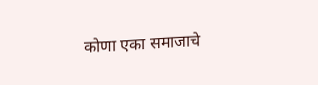कोणा एका समाजाचे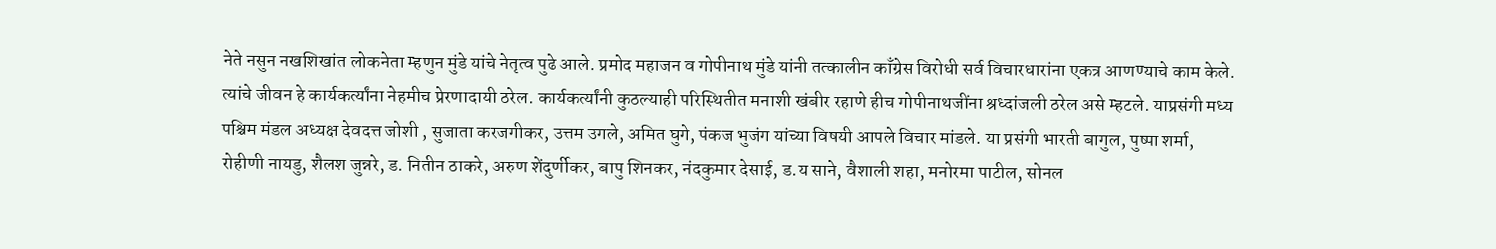नेते नसुन नखशिखांत लोकनेता म्हणुन मुंडे यांचे नेतृत्व पुढे आले. प्रमोद महाजन व गोपीनाथ मुंडे यांनी तत्कालीन काँग्रेस विरोधी सर्व विचारधारांना एकत्र आणण्याचे काम केले. त्यांचे जीवन हे कार्यकर्त्यांना नेहमीच प्रेरणादायी ठरेल. कार्यकर्त्यांनी कुठल्याही परिस्थितीत मनाशी खंबीर रहाणे हीच गोपीनाथजींना श्रध्दांजली ठरेल असे म्हटले. याप्रसंगी मध्य पश्चिम मंडल अध्यक्ष देवदत्त जोशी , सुजाता करजगीकर, उत्तम उगले, अमित घुगे, पंकज भुजंग यांच्या विषयी आपले विचार मांडले. या प्रसंगी भारती बागुल, पुष्पा शर्मा, रोहीणी नायडु, शैलश जुन्नरे, ड. नितीन ठाकरे, अरुण शेंदुर्णीकर, बापु शिनकर, नंदकुमार देसाई, ड.य साने, वैशाली शहा, मनोरमा पाटील, सोनल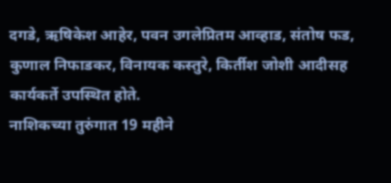दगडे, ऋषिकेश आहेर, पवन उगलेप्रितम आव्हाड, संतोष फड, कुणाल निफाडकर, विनायक कस्तुरे, किर्तीश जोशी आदीसह कार्यकर्ते उपस्थित होते.
नाशिकच्या तुरुंगात 19 महीने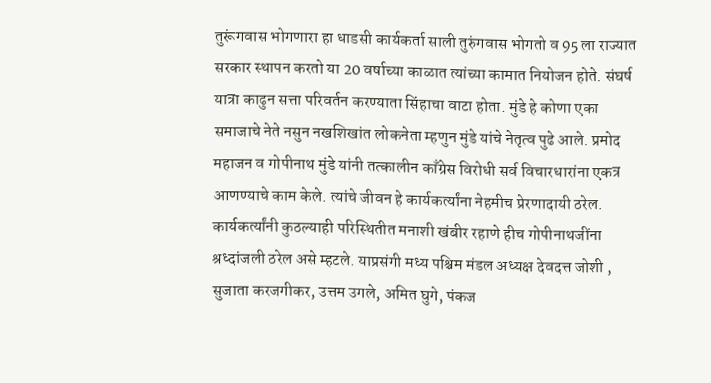तुरूंगवास भोगणारा हा धाडसी कार्यकर्ता साली तुरुंगवास भोगतो व 95 ला राज्यात सरकार स्थापन करतो या 20 वर्षाच्या काळात त्यांच्या कामात नियोजन होते. संघर्ष यात्रा काढुन सत्ता परिवर्तन करण्याता सिंहाचा वाटा होता. मुंडे हे कोणा एका समाजाचे नेते नसुन नखशिखांत लोकनेता म्हणुन मुंडे यांचे नेतृत्व पुढे आले. प्रमोद महाजन व गोपीनाथ मुंडे यांनी तत्कालीन काँग्रेस विरोधी सर्व विचारधारांना एकत्र आणण्याचे काम केले. त्यांचे जीवन हे कार्यकर्त्यांना नेहमीच प्रेरणादायी ठरेल. कार्यकर्त्यांनी कुठल्याही परिस्थितीत मनाशी खंबीर रहाणे हीच गोपीनाथजींना श्रध्दांजली ठरेल असे म्हटले. याप्रसंगी मध्य पश्चिम मंडल अध्यक्ष देवदत्त जोशी , सुजाता करजगीकर, उत्तम उगले, अमित घुगे, पंकज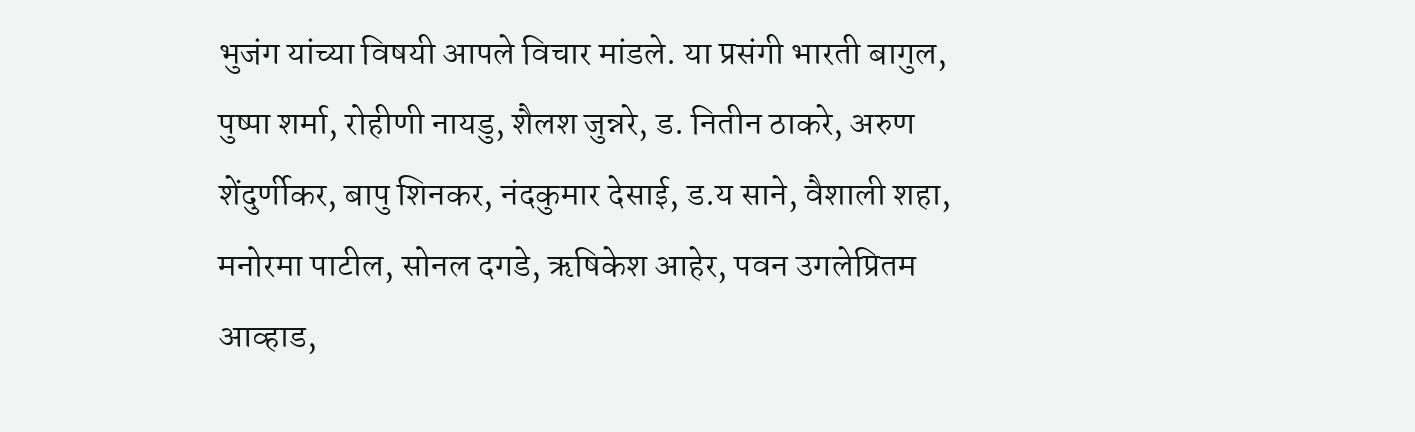भुजंग यांच्या विषयी आपले विचार मांडले. या प्रसंगी भारती बागुल, पुष्पा शर्मा, रोहीणी नायडु, शैलश जुन्नरे, ड. नितीन ठाकरे, अरुण शेंदुर्णीकर, बापु शिनकर, नंदकुमार देसाई, ड.य साने, वैशाली शहा, मनोरमा पाटील, सोनल दगडे, ऋषिकेश आहेर, पवन उगलेप्रितम आव्हाड,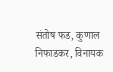संतोष फड, कुणाल निफाडकर, विनायक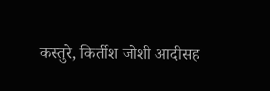कस्तुरे, किर्तीश जोशी आदीसह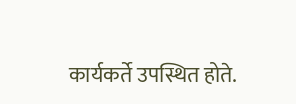कार्यकर्ते उपस्थित होते.